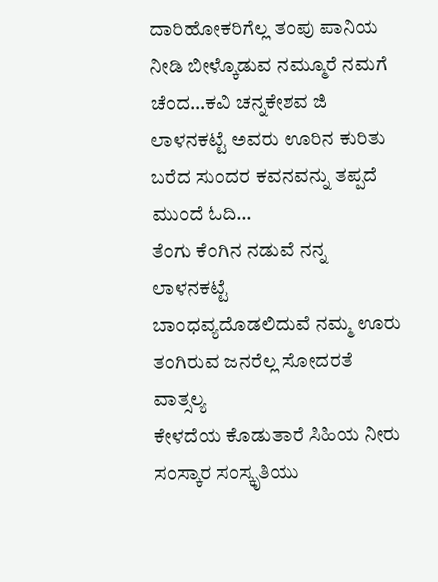ದಾರಿಹೋಕರಿಗೆಲ್ಲ ತಂಪು ಪಾನಿಯ ನೀಡಿ ಬೀಳ್ಕೊಡುವ ನಮ್ಮೂರೆ ನಮಗೆ ಚೆಂದ…ಕವಿ ಚನ್ನಕೇಶವ ಜಿ ಲಾಳನಕಟ್ಟೆ ಅವರು ಊರಿನ ಕುರಿತು ಬರೆದ ಸುಂದರ ಕವನವನ್ನು ತಪ್ಪದೆ ಮುಂದೆ ಓದಿ…
ತೆಂಗು ಕೆಂಗಿನ ನಡುವೆ ನನ್ನ ಲಾಳನಕಟ್ಟೆ
ಬಾಂಧವ್ಯದೊಡಲಿದುವೆ ನಮ್ಮ ಊರು
ತಂಗಿರುವ ಜನರೆಲ್ಲ ಸೋದರತೆ ವಾತ್ಸಲ್ಯ
ಕೇಳದೆಯ ಕೊಡುತಾರೆ ಸಿಹಿಯ ನೀರು
ಸಂಸ್ಕಾರ ಸಂಸ್ಕೃತಿಯು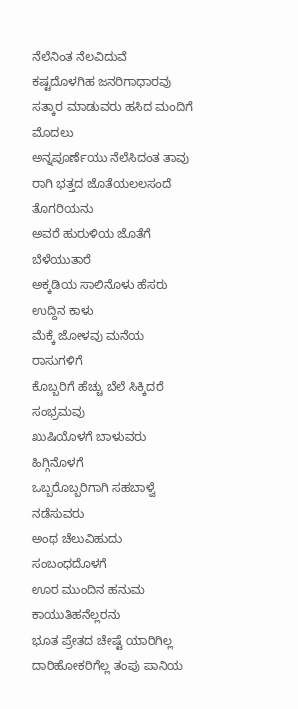ನೆಲೆನಿಂತ ನೆಲವಿದುವೆ
ಕಷ್ಟದೊಳಗಿಹ ಜನರಿಗಾಧಾರವು
ಸತ್ಕಾರ ಮಾಡುವರು ಹಸಿದ ಮಂದಿಗೆ ಮೊದಲು
ಅನ್ನಪೂರ್ಣೆಯು ನೆಲೆಸಿದಂತ ತಾವು
ರಾಗಿ ಭತ್ತದ ಜೊತೆಯಲಲಸಂದೆ ತೊಗರಿಯನು
ಅವರೆ ಹುರುಳಿಯ ಜೊತೆಗೆ ಬೆಳೆಯುತಾರೆ
ಅಕ್ಕಡಿಯ ಸಾಲಿನೊಳು ಹೆಸರು ಉದ್ದಿನ ಕಾಳು
ಮೆಕ್ಕೆ ಜೋಳವು ಮನೆಯ ರಾಸುಗಳಿಗೆ
ಕೊಬ್ಬರಿಗೆ ಹೆಚ್ಚು ಬೆಲೆ ಸಿಕ್ಕಿದರೆ ಸಂಭ್ರಮವು
ಖುಷಿಯೊಳಗೆ ಬಾಳುವರು ಹಿಗ್ಗಿನೊಳಗೆ
ಒಬ್ಬರೊಬ್ಬರಿಗಾಗಿ ಸಹಬಾಳ್ವೆ ನಡೆಸುವರು
ಅಂಥ ಚೆಲುವಿಹುದು ಸಂಬಂಧದೊಳಗೆ
ಊರ ಮುಂದಿನ ಹನುಮ ಕಾಯುತಿಹನೆಲ್ಲರನು
ಭೂತ ಪ್ರೇತದ ಚೇಷ್ಟೆ ಯಾರಿಗಿಲ್ಲ
ದಾರಿಹೋಕರಿಗೆಲ್ಲ ತಂಪು ಪಾನಿಯ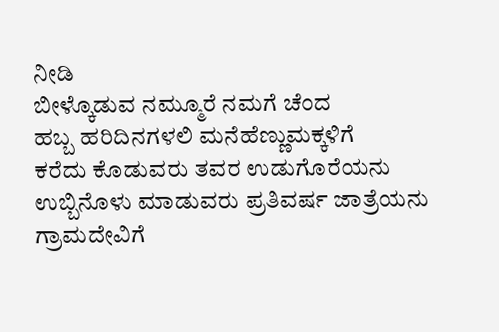ನೀಡಿ
ಬೀಳ್ಕೊಡುವ ನಮ್ಮೂರೆ ನಮಗೆ ಚೆಂದ
ಹಬ್ಬ ಹರಿದಿನಗಳಲಿ ಮನೆಹೆಣ್ಣುಮಕ್ಕಳಿಗೆ
ಕರೆದು ಕೊಡುವರು ತವರ ಉಡುಗೊರೆಯನು
ಉಬ್ಬಿನೊಳು ಮಾಡುವರು ಪ್ರತಿವರ್ಷ ಜಾತ್ರೆಯನು
ಗ್ರಾಮದೇವಿಗೆ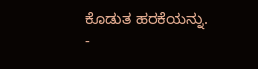ಕೊಡುತ ಹರಕೆಯನ್ನು.
-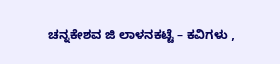ಚನ್ನಕೇಶವ ಜಿ ಲಾಳನಕಟ್ಟೆ – ಕವಿಗಳು ,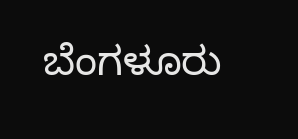ಬೆಂಗಳೂರು